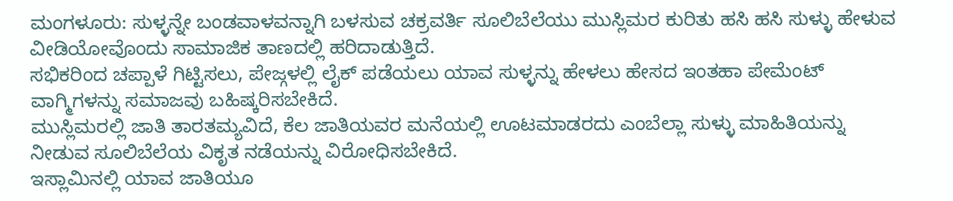ಮಂಗಳೂರು: ಸುಳ್ಳನ್ನೇ ಬಂಡವಾಳವನ್ನಾಗಿ ಬಳಸುವ ಚಕ್ರವರ್ತಿ ಸೂಲಿಬೆಲೆಯು ಮುಸ್ಲಿಮರ ಕುರಿತು ಹಸಿ ಹಸಿ ಸುಳ್ಳು ಹೇಳುವ ವೀಡಿಯೋವೊಂದು ಸಾಮಾಜಿಕ ತಾಣದಲ್ಲಿ ಹರಿದಾಡುತ್ತಿದೆ.
ಸಭಿಕರಿಂದ ಚಪ್ಪಾಳೆ ಗಿಟ್ಟಿಸಲು, ಪೇಜ್ಗಳಲ್ಲಿ ಲೈಕ್ ಪಡೆಯಲು ಯಾವ ಸುಳ್ಳನ್ನು ಹೇಳಲು ಹೇಸದ ಇಂತಹಾ ಪೇಮೆಂಟ್ ವಾಗ್ಮಿಗಳನ್ನು ಸಮಾಜವು ಬಹಿಷ್ಕರಿಸಬೇಕಿದೆ.
ಮುಸ್ಲಿಮರಲ್ಲಿ ಜಾತಿ ತಾರತಮ್ಯವಿದೆ, ಕೆಲ ಜಾತಿಯವರ ಮನೆಯಲ್ಲಿ ಊಟಮಾಡರದು ಎಂಬೆಲ್ಲಾ ಸುಳ್ಳು ಮಾಹಿತಿಯನ್ನು ನೀಡುವ ಸೂಲಿಬೆಲೆಯ ವಿಕೃತ ನಡೆಯನ್ನು ವಿರೋಧಿಸಬೇಕಿದೆ.
ಇಸ್ಲಾಮಿನಲ್ಲಿ ಯಾವ ಜಾತಿಯೂ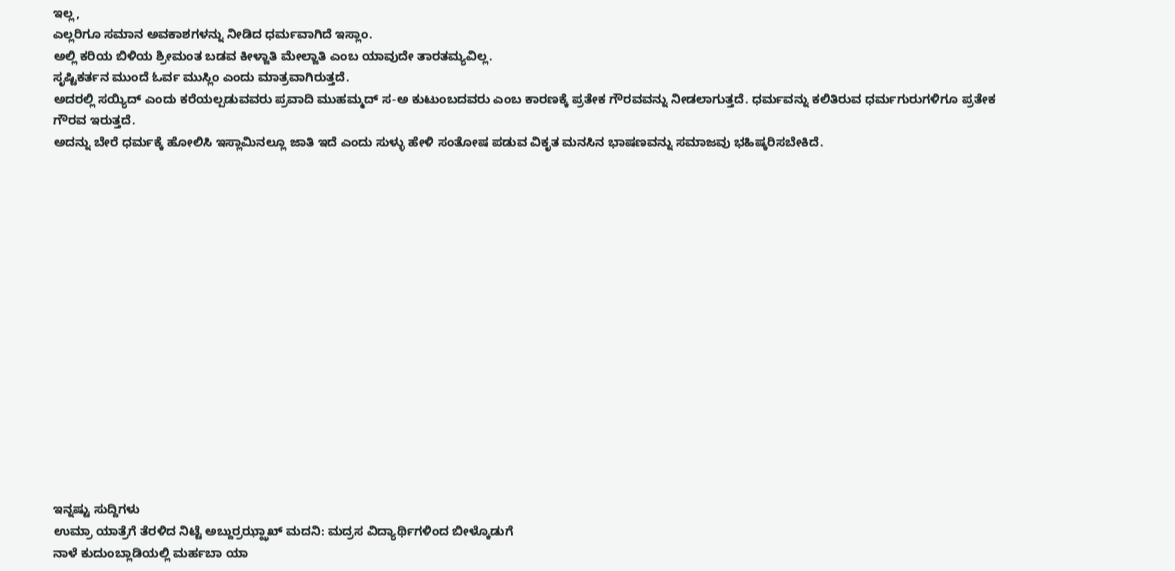ಇಲ್ಲ,
ಎಲ್ಲರಿಗೂ ಸಮಾನ ಅವಕಾಶಗಳನ್ನು ನೀಡಿದ ಧರ್ಮವಾಗಿದೆ ಇಸ್ಲಾಂ.
ಅಲ್ಲಿ ಕರಿಯ ಬಿಳಿಯ ಶ್ರೀಮಂತ ಬಡವ ಕೀಳ್ಜಾತಿ ಮೇಲ್ಜಾತಿ ಎಂಬ ಯಾವುದೇ ತಾರತಮ್ಯವಿಲ್ಲ.
ಸೃಷ್ಟಿಕರ್ತನ ಮುಂದೆ ಓರ್ವ ಮುಸ್ಲಿಂ ಎಂದು ಮಾತ್ರವಾಗಿರುತ್ತದೆ.
ಅದರಲ್ಲಿ ಸಯ್ಯಿದ್ ಎಂದು ಕರೆಯಲ್ಪಡುವವರು ಪ್ರವಾದಿ ಮುಹಮ್ಮದ್ ಸ-ಅ ಕುಟುಂಬದವರು ಎಂಬ ಕಾರಣಕ್ಕೆ ಪ್ರತೇಕ ಗೌರವವನ್ನು ನೀಡಲಾಗುತ್ತದೆ. ಧರ್ಮವನ್ನು ಕಲಿತಿರುವ ಧರ್ಮಗುರುಗಳಿಗೂ ಪ್ರತೇಕ ಗೌರವ ಇರುತ್ತದೆ.
ಅದನ್ನು ಬೇರೆ ಧರ್ಮಕ್ಕೆ ಹೋಲಿಸಿ ಇಸ್ಲಾಮಿನಲ್ಲೂ ಜಾತಿ ಇದೆ ಎಂದು ಸುಳ್ಳು ಹೇಳಿ ಸಂತೋಷ ಪಡುವ ವಿಕೃತ ಮನಸಿನ ಭಾಷಣವನ್ನು ಸಮಾಜವು ಭಹಿಷ್ಕರಿಸಬೇಕಿದೆ.
















ಇನ್ನಷ್ಟು ಸುದ್ದಿಗಳು
ಉಮ್ರಾ ಯಾತ್ರೆಗೆ ತೆರಳಿದ ನಿಟ್ಟೆ ಅಬ್ದುರ್ರಝ್ಝಾಖ್ ಮದನಿ: ಮದ್ರಸ ವಿದ್ಯಾರ್ಥಿಗಳಿಂದ ಬೀಳ್ಕೊಡುಗೆ
ನಾಳೆ ಕುದುಂಬ್ಲಾಡಿಯಲ್ಲಿ ಮರ್ಹಬಾ ಯಾ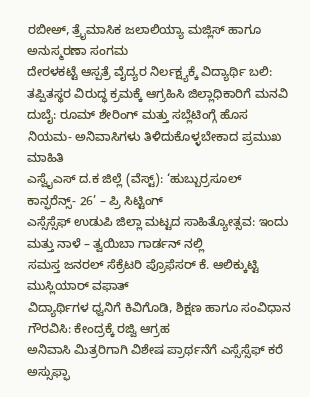ರಬೀಅ್, ತ್ರೈಮಾಸಿಕ ಜಲಾಲಿಯ್ಯಾ ಮಜ್ಲಿಸ್ ಹಾಗೂ ಅನುಸ್ಮರಣಾ ಸಂಗಮ
ದೇರಳಕಟ್ಟೆ ಆಸ್ಪತ್ರೆ ವೈದ್ಯರ ನಿರ್ಲಕ್ಷ್ಯಕ್ಕೆ ವಿದ್ಯಾರ್ಥಿ ಬಲಿ: ತಪ್ಪಿತಸ್ಥರ ವಿರುದ್ಧ ಕ್ರಮಕ್ಕೆ ಆಗ್ರಹಿಸಿ ಜಿಲ್ಲಾಧಿಕಾರಿಗೆ ಮನವಿ
ದುಬೈ: ರೂಮ್ ಶೇರಿಂಗ್ ಮತ್ತು ಸಬ್ಲೆಟಿಂಗ್ಗೆ ಹೊಸ ನಿಯಮ- ಅನಿವಾಸಿಗಳು ತಿಳಿದುಕೊಳ್ಳಬೇಕಾದ ಪ್ರಮುಖ ಮಾಹಿತಿ
ಎಸ್ವೈಎಸ್ ದ.ಕ ಜಿಲ್ಲೆ (ವೆಸ್ಟ್): ‘ಹುಬ್ಬುರ್ರಸೂಲ್ ಕಾನ್ಫರೆನ್ಸ್- 26’ – ಪ್ರಿ ಸಿಟ್ಟಿಂಗ್
ಎಸ್ಸೆಸ್ಸೆಫ್ ಉಡುಪಿ ಜಿಲ್ಲಾ ಮಟ್ಟದ ಸಾಹಿತ್ಯೋತ್ಸವ: ಇಂದು ಮತ್ತು ನಾಳೆ – ತ್ವಯಿಬಾ ಗಾರ್ಡನ್ ನಲ್ಲಿ
ಸಮಸ್ತ ಜನರಲ್ ಸೆಕ್ರೆಟರಿ ಪ್ರೊಫೆಸರ್ ಕೆ. ಆಲಿಕ್ಕುಟ್ಟಿ ಮುಸ್ಲಿಯಾರ್ ವಫಾತ್
ವಿದ್ಯಾರ್ಥಿಗಳ ಧ್ವನಿಗೆ ಕಿವಿಗೊಡಿ, ಶಿಕ್ಷಣ ಹಾಗೂ ಸಂವಿಧಾನ ಗೌರವಿಸಿ: ಕೇಂದ್ರಕ್ಕೆ ರಜ್ವಿ ಆಗ್ರಹ
ಅನಿವಾಸಿ ಮಿತ್ರರಿಗಾಗಿ ವಿಶೇಷ ಪ್ರಾರ್ಥನೆಗೆ ಎಸ್ಸೆಸ್ಸೆಫ್ ಕರೆ
ಅಸ್ಸುಫ್ಫಾ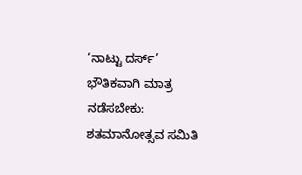‘ನಾಟ್ಟು ದರ್ಸ್’ ಭೌತಿಕವಾಗಿ ಮಾತ್ರ ನಡೆಸಬೇಕು: ಶತಮಾನೋತ್ಸವ ಸಮಿತಿ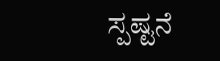ಸ್ಪಷ್ಟನೆ